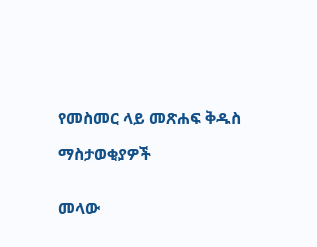የመስመር ላይ መጽሐፍ ቅዱስ

ማስታወቂያዎች


መላው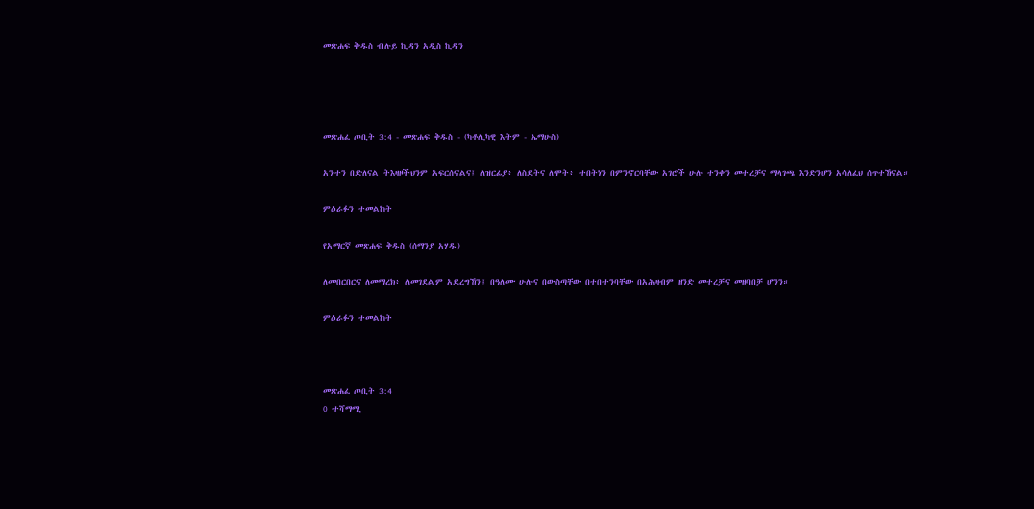መጽሐፍ ቅዱስ ብሉይ ኪዳን አዲስ ኪዳን




መጽሐፈ ጦቢት 3:4 - መጽሐፍ ቅዱስ - (ካቶሊካዊ እትም - ኤማሁስ)

አንተን በድለናል ትእዛዞችህንም አፍርሰናልና፤ ለዝርፊያ፥ ለስደትና ለሞት፥ ተበትነን በምንኖርባቸው አገሮች ሁሉ ተንቀን መተረቻና ማላገጫ እንድንሆን አሳለፈህ ሰጥተኸናል።

ምዕራፉን ተመልከት

የአማርኛ መጽሐፍ ቅዱስ (ሰማንያ አሃዱ)

ለመበርበርና ለመማረክ፥ ለመገደልም አደረግኸን፤ በዓለሙ ሁሉና በውስጣቸው በተበተንባቸው በአሕዛብም ዘንድ መተረቻና መዘባበቻ ሆንን።

ምዕራፉን ተመልከት



መጽሐፈ ጦቢት 3:4
0 ተሻማሚ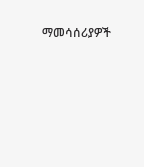ማመሳሰሪያዎች